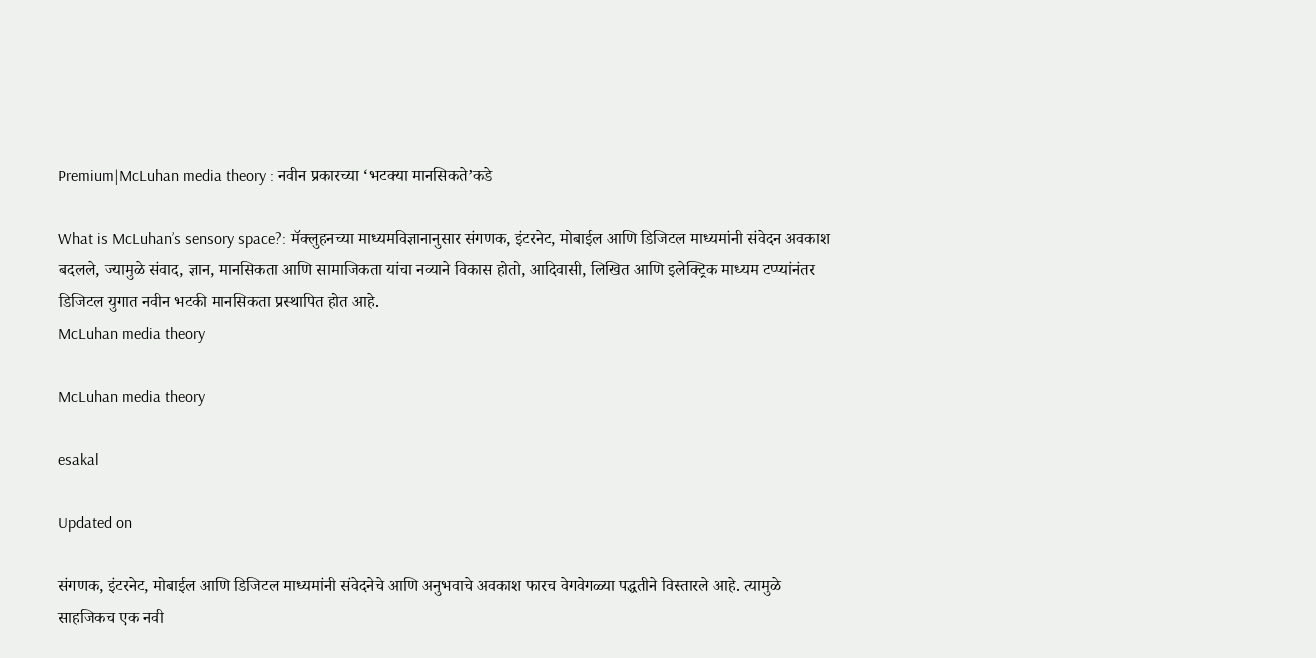Premium|McLuhan media theory : नवीन प्रकारच्या ‘भटक्या मानसिकते’कडे

What is McLuhan’s sensory space?: मॅक्लुहनच्या माध्यमविज्ञानानुसार संगणक, इंटरनेट, मोबाईल आणि डिजिटल माध्यमांनी संवेदन अवकाश बदलले, ज्यामुळे संवाद, ज्ञान, मानसिकता आणि सामाजिकता यांचा नव्याने विकास होतो, आदिवासी, लिखित आणि इलेक्ट्रिक माध्यम टप्प्यांनंतर डिजिटल युगात नवीन भटकी मानसिकता प्रस्थापित होत आहे.
McLuhan media theory

McLuhan media theory

esakal

Updated on

संगणक, इंटरनेट, मोबाईल आणि डिजिटल माध्यमांनी संवेदनेचे आणि अनुभवाचे अवकाश फारच वेगवेगळ्या पद्धतीने विस्तारले आहे. त्यामुळे साहजिकच एक नवी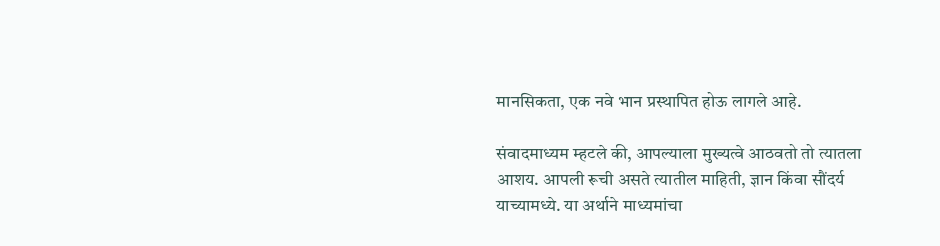मानसिकता, एक नवे भान प्रस्थापित होऊ लागले आहे.

संवादमाध्यम म्हटले की, आपल्याला मुख्यत्वे आठवतो तो त्यातला आशय. आपली रूची असते त्यातील माहिती, ज्ञान किंवा सौंदर्य याच्यामध्ये. या अर्थाने माध्यमांचा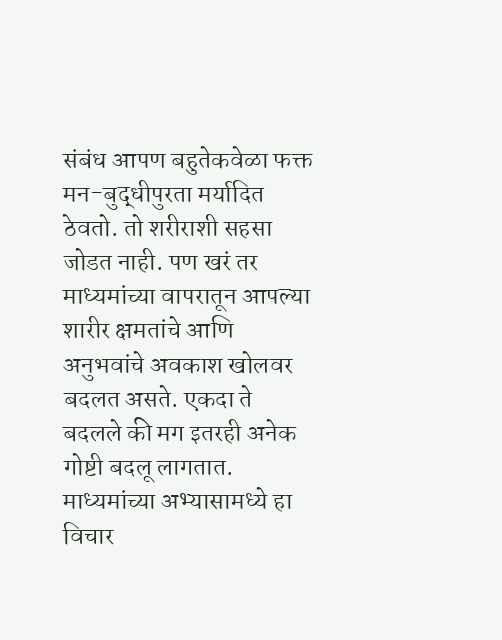संबंध आपण बहुतेकवेळा फक्त मन-बुद्धीपुरता मर्यादित ठेवतो. तो शरीराशी सहसा जोडत नाही. पण खरं तर माध्यमांच्या वापरातून आपल्या शारीर क्षमतांचे आणि अनुभवांचे अवकाश खोलवर बदलत असते. एकदा ते बदलले की मग इतरही अनेक गोष्टी बदलू लागतात. माध्यमांच्या अभ्यासामध्ये हा विचार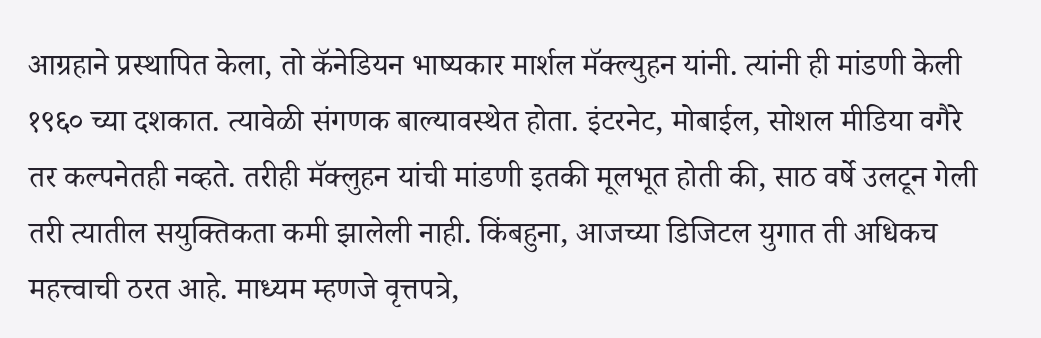आग्रहाने प्रस्थापित केला, तो कॅनेडियन भाष्यकार मार्शल मॅक्ल्युहन यांनी. त्यांनी ही मांडणी केली १९६० च्या दशकात. त्यावेळी संगणक बाल्यावस्थेत होता. इंटरनेट, मोबाईल, सोशल मीडिया वगैरे तर कल्पनेतही नव्हते. तरीही मॅक्लुहन यांची मांडणी इतकी मूलभूत होती की, साठ वर्षे उलटून गेली तरी त्यातील सयुक्तिकता कमी झालेली नाही. किंबहुना, आजच्या डिजिटल युगात ती अधिकच महत्त्वाची ठरत आहे. माध्यम म्हणजे वृत्तपत्रे,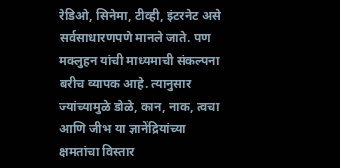रेडिओ, सिनेमा, टीव्ही, इंटरनेट असे सर्वसाधारणपणे मानले जाते. पण मक्लुहन यांची माध्यमाची संकल्पना बरीच व्यापक आहे. त्यानुसार ज्यांच्यामुळे डोळे, कान, नाक, त्वचा आणि जीभ या ज्ञानेंद्रियांच्या क्षमतांचा विस्तार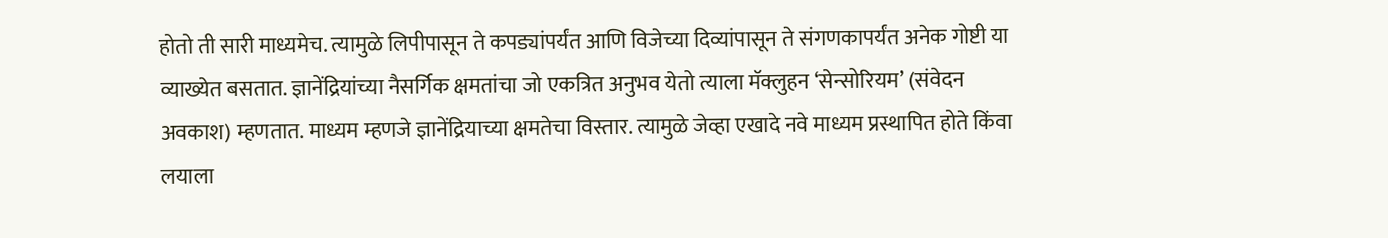होतो ती सारी माध्यमेच. त्यामुळे लिपीपासून ते कपड्यांपर्यंत आणि विजेच्या दिव्यांपासून ते संगणकापर्यंत अनेक गोष्टी या व्याख्येत बसतात. ज्ञानेंद्रियांच्या नैसर्गिक क्षमतांचा जो एकत्रित अनुभव येतो त्याला मॅक्लुहन ‘सेन्सोरियम’ (संवेदन अवकाश) म्हणतात. माध्यम म्हणजे ज्ञानेंद्रियाच्या क्षमतेचा विस्तार. त्यामुळे जेव्हा एखादे नवे माध्यम प्रस्थापित होते किंवा लयाला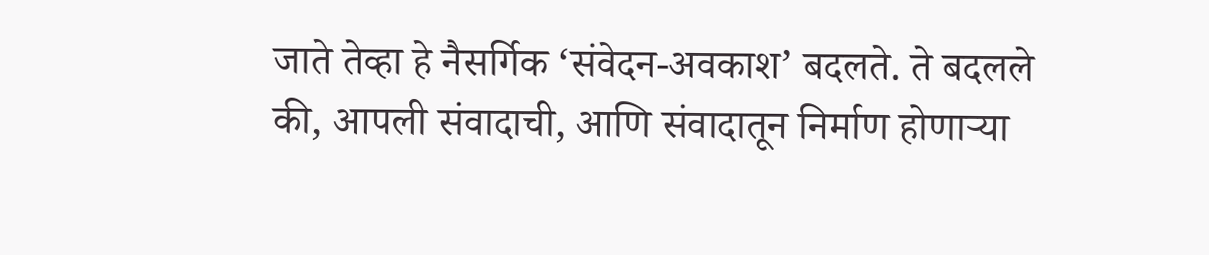जाते तेव्हा हे नैसर्गिक ‘संवेदन-अवकाश’ बदलते. ते बदलले की, आपली संवादाची, आणि संवादातून निर्माण होणाऱ्या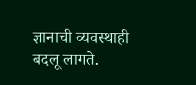ज्ञानाची व्यवस्थाही बदलू लागते.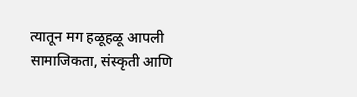त्यातून मग हळूहळू आपली सामाजिकता, संस्कृती आणि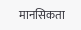मानसिकता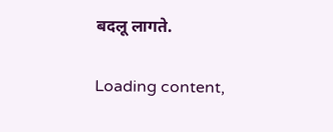बदलू लागते.

Loading content,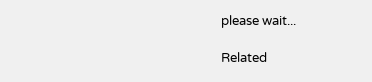please wait...

Related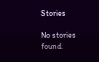Stories

No stories found.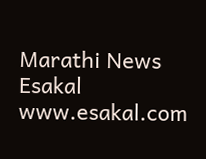Marathi News Esakal
www.esakal.com